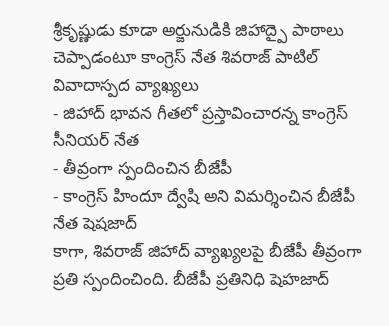శ్రీకృష్ణుడు కూడా అర్జునుడికి జిహాద్పై పాఠాలు చెప్పాడంటూ కాంగ్రెస్ నేత శివరాజ్ పాటిల్ వివాదాస్పద వ్యాఖ్యలు
- జిహాద్ భావన గీతలో ప్రస్తావించారన్న కాంగ్రెస్ సీనియర్ నేత
- తీవ్రంగా స్పందించిన బీజేపీ
- కాంగ్రెస్ హిందూ ద్వేషి అని విమర్శించిన బీజేపీ నేత షెషజాద్
కాగా, శివరాజ్ జిహాద్ వ్యాఖ్యలపై బీజేపీ తీవ్రంగా ప్రతి స్పందించింది. బీజేపీ ప్రతినిధి షెహజాద్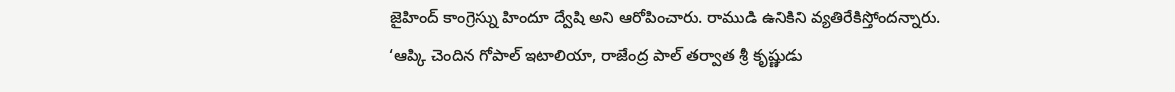జైహింద్ కాంగ్రెస్ను హిందూ ద్వేషి అని ఆరోపించారు. రాముడి ఉనికిని వ్యతిరేకిస్తోందన్నారు.
‘ఆప్కి చెందిన గోపాల్ ఇటాలియా, రాజేంద్ర పాల్ తర్వాత శ్రీ కృష్ణుడు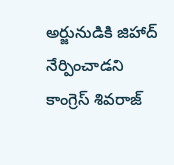అర్జునుడికి జిహాద్ నేర్పించాడని కాంగ్రెస్ శివరాజ్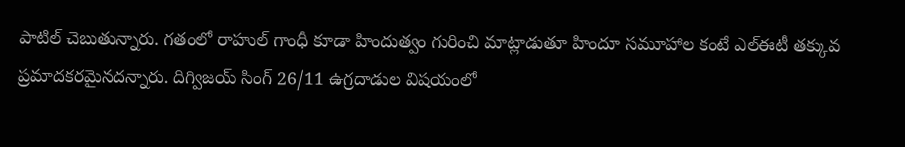పాటిల్ చెబుతున్నారు. గతంలో రాహుల్ గాంధీ కూడా హిందుత్వం గురించి మాట్లాడుతూ హిందూ సమూహాల కంటే ఎల్ఈటీ తక్కువ ప్రమాదకరమైనదన్నారు. దిగ్విజయ్ సింగ్ 26/11 ఉగ్రదాడుల విషయంలో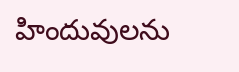హిందువులను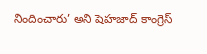నిందించారు’ అని షెహజాద్ కాంగ్రెస్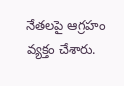నేతలపై ఆగ్రహం వ్యక్తం చేశారు.